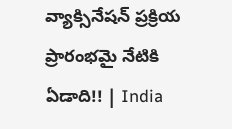వ్యాక్సినేషన్‌ ప్రక్రియ ప్రారంభమై నేటికి ఏడాది!! | India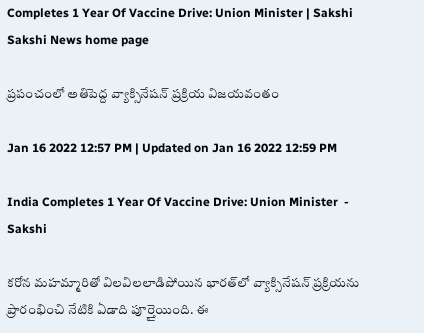Completes 1 Year Of Vaccine Drive: Union Minister | Sakshi
Sakshi News home page

ప్రపంచంలో అతిపెద్ద వ్యాక్సినేషన్‌ ప్రక్రియ విజయవంతం

Jan 16 2022 12:57 PM | Updated on Jan 16 2022 12:59 PM

India Completes 1 Year Of Vaccine Drive: Union Minister  - Sakshi

కరోన మహమ్మారితో విలవిలలాడిపోయిన భారత్‌లో వ్యాక్సినేషన్‌ ప్రక్రియను ప్రారంభించి నేటికి ఏడాది పూర్తైయింది. ఈ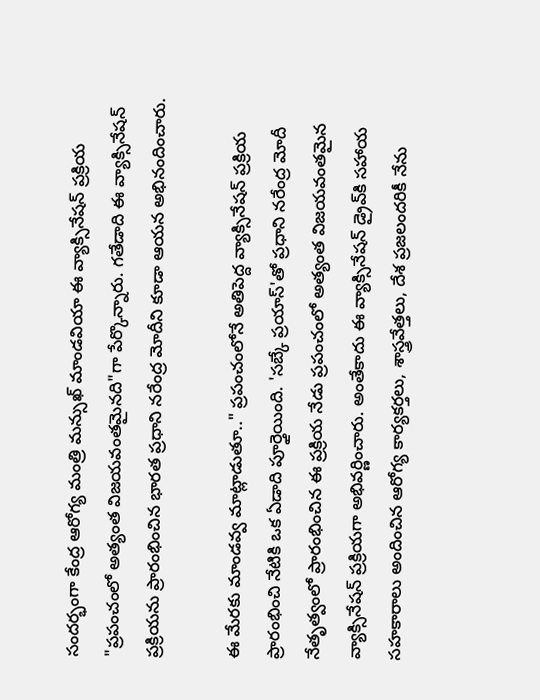సందర్భంగా కేంద్ర ఆరోగ్య మంత్రి మన్సుఖ్ మాండవియా ఈ వ్యాక్సినేషన్‌ ప్రక్రియ "ప్రపంచంలో అత్యంత విజయవంతమైనది"గా పేర్కొన్నారు. గతేడాది ఈ వ్యాక్సినేషన్‌ ప్రక్రియను ప్రారంభించిన భారత ప్రధాని నరేంద్ర మోదీని కూడా ఆయన అభినందించారు.

ఈ మేరకు మాండవ్వ మాట్లాడుతూ.." ప్రపంచంలోనే అతిపెద్ద వ్యాక్సినేషన్‌ ప్రక్రియ ప్రారంభించి నేటికి ఒక ఏడాది పూర్తైయింది. 'సబ్కే ప్రయాస్'తో ప్రధాని నరేంద్ర మోదీ నేతృత్వంలో ప్రారంభించిన ఈ ప్రక్రియ నేడు ప్రపంచంలో అత్యంత విజయవంతమైన వ్యాక్సినేషన్‌ ప్రక్రియగా అభివర్ణించారు. అంతేకాదు ఈ వ్యాక్సినేషన్‌ డ్రైవ్‌కి సహాయ సహకారాలు అందించిన ఆరోగ్య కార్యకర్తలు, శాస్త్రవేత్తలు, దేశ ప్రజలందరికీ నేను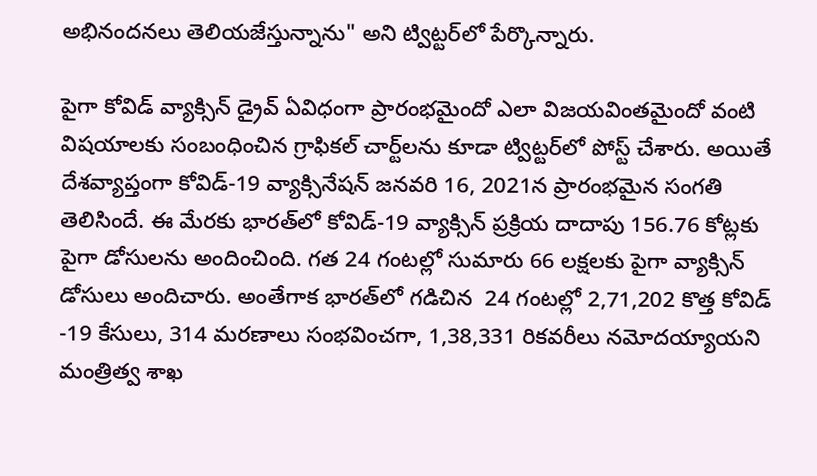అభినందనలు తెలియజేస్తున్నాను" అని ట్విట్టర్‌లో పేర్కొన్నారు.

పైగా కోవిడ్‌ వ్యాక్సిన్‌ డ్రైవ్‌ ఏవిధంగా ప్రారంభమైందో ఎలా విజయవింతమైందో వంటి విషయాలకు సంబంధించిన గ్రాఫికల్‌ చార్ట్‌లను కూడా ట్విట్టర్‌లో పోస్ట్‌ చేశారు. అయితే దేశవ్యాప్తంగా కోవిడ్-19 వ్యాక్సినేషన్ జనవరి 16, 2021న ప్రారంభమైన సంగతి తెలిసిందే. ఈ మేరకు భారత్‌లో కోవిడ్‌-19 వ్యాక్సిన్ ప్రక్రియ దాదాపు 156.76 కోట్లకు పైగా డోసులను అందించింది. గత 24 గంటల్లో సుమారు 66 లక్షలకు పైగా వ్యాక్సిన్‌ డోసులు అందిచారు. అంతేగాక భారత్‌లో గడిచిన  24 గంటల్లో 2,71,202 కొత్త కోవిడ్ -19 కేసులు, 314 మరణాలు సంభవించగా, 1,38,331 రికవరీలు నమోదయ్యాయని మంత్రిత్వ శాఖ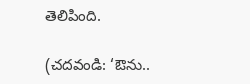తెలిపింది.

(చదవండి: ‘ఔను..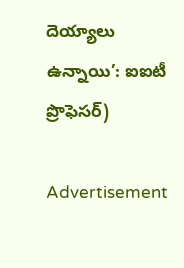దెయ్యాలు ఉన్నాయి’: ఐఐటీ ప్రొఫెసర్‌)

Advertisement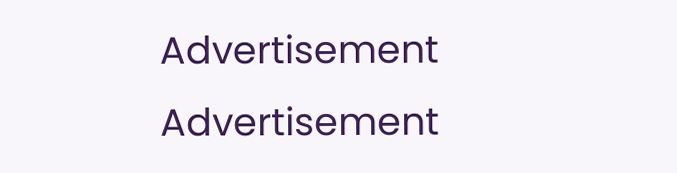Advertisement
Advertisement